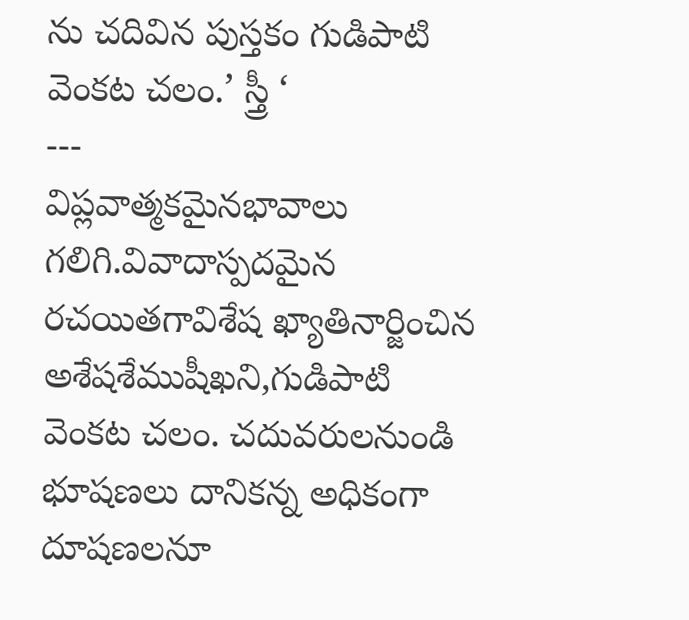ను చదివిన పుస్తకం గుడిపాటి వెంకట చలం.’ స్త్రీ ‘
---
విప్లవాత్మకమైనభావాలు గలిగి.వివాదాస్పదమైన రచయితగావిశేష ఖ్యాతినార్జించిన అశేషశేముషీఖని,గుడిపాటి వెంకట చలం. చదువరులనుండి భూషణలు దానికన్న అధికంగా దూషణలనూ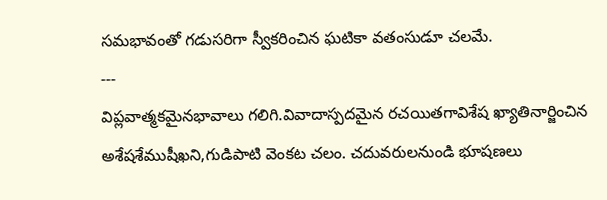సమభావంతో గడుసరిగా స్వీకరించిన ఘటికా వతంసుడూ చలమే.
---
విప్లవాత్మకమైనభావాలు గలిగి.వివాదాస్పదమైన రచయితగావిశేష ఖ్యాతినార్జించిన అశేషశేముషీఖని,గుడిపాటి వెంకట చలం. చదువరులనుండి భూషణలు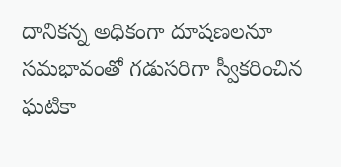దానికన్న అధికంగా దూషణలనూ సమభావంతో గడుసరిగా స్వీకరించిన ఘటికా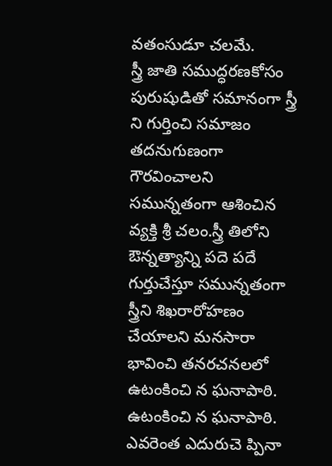వతంసుడూ చలమే.
స్త్రీ జాతి సముద్ధరణకోసం పురుషుడితో సమానంగా స్త్రీ ని గుర్తించి సమాజం తదనుగుణంగా గౌరవించాలని సమున్నతంగా ఆశించిన వ్యక్తి శ్రీ చలం.స్త్రీ తిలోని ఔన్నత్యాన్ని పదె పదే గుర్తుచేస్తూ సమున్నతంగా స్త్రీని శిఖరారోహణం చేయాలని మనసారా భావించి తనరచనలలో
ఉటంకించి న ఘనాపాఠి.
ఉటంకించి న ఘనాపాఠి.
ఎవరెంత ఎదురుచె ప్పినా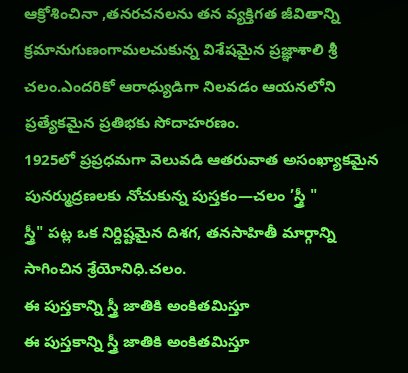ఆక్రోశించినా ,తనరచనలను తన వ్యక్తిగత జీవితాన్ని క్రమానుగుణంగామలచుకున్న విశేషమైన ప్రజ్ఞాశాలి శ్రీ చలం.ఎందరికో ఆరాధ్యుడిగా నిలవడం ఆయనలోని ప్రత్యేకమైన ప్రతిభకు సోదాహరణం.
1925లో ప్రప్రధమగా వెలువడి ఆతరువాత అసంఖ్యాకమైన పునర్ముద్రణలకు నోచుకున్న పుస్తకం—చలం ’స్త్రీ "
స్త్రీ" పట్ల ఒక నిర్దిష్టమైన దిశగ, తనసాహితీ మార్గాన్ని సాగించిన శ్రేయోనిధి.చలం.
ఈ పుస్తకాన్ని స్త్రీ జాతికి అంకితమిస్తూ
ఈ పుస్తకాన్ని స్త్రీ జాతికి అంకితమిస్తూ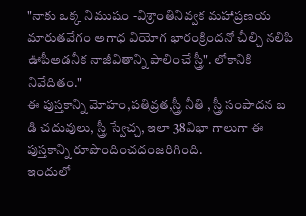"నాకు ఒక్క నిముషం -విశ్రాంతినివ్వక మహాప్రణయ మారుతవేగం అగాధ వియోగ భారంక్రిందనో చీల్చి నలిపి ఊపీఅడనీక నాజీవితాన్ని పాలించే స్త్రీ". లోకానికి నివేదితం."
ఈ పుస్తకాన్ని మోహం,పతివ్రత,స్త్రీ నీతి , స్త్రీ సంపాదన బ డి చదువులు, స్త్రీ స్వేచ్చ, ఇలా 38విభా గాలుగా ఈ పుస్తకాన్ని రూపొందించదంజరిగింది.
ఇందులో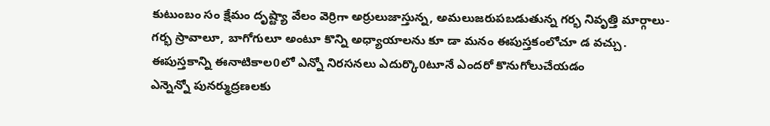కుటుంబం సం క్షేమం దృష్ట్యా వేలం వెర్రిగా అర్రులుజాస్తున్న, అమలుజరుపబడుతున్న గర్భ నివృత్తి మార్గాలు-గర్భ స్రావాలూ, బాగోగులూ అంటూ కొన్ని అధ్యాయాలను కూ డా మనం ఈపుస్తకంలోచూ డ వచ్చు.
ఈపుస్తకాన్ని ఈనాటికాల0లో ఎన్నో నిరసనలు ఎదుర్కొ0టూనే ఎందరో కొనుగోలుచేయడం
ఎన్నెన్నో పునర్ముద్రణలకు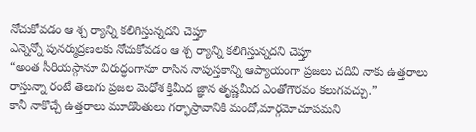నోచుకోవడం ఆ శ్చ ర్యాన్ని కలిగిస్తున్నదని చెప్తూ
ఎన్నెన్నో పునర్ముద్రణలకు నోచుకోవడం ఆ శ్చ ర్యాన్ని కలిగిస్తున్నదని చెప్తూ
“అంత సీరియస్గానూ విరుద్ధంగానూ రాసిన నాపుస్తకాన్ని ఆప్యాయంగా ప్రజలు చదివి నాకు ఉత్తరాలు రాస్తున్నా రంటే తెలుగు ప్రజల మెధోశ క్తిమీద జ్ఞాన తృష్ణమీద ఎంతోగౌరవం కలుగవచ్చు.”
కానీ నాకొచ్చే ఉత్తరాలు మూడొంతులు గర్భాస్రావానికి మందో,మార్గమోచూపమని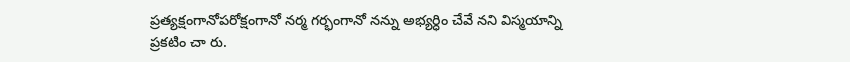ప్రత్యక్షంగానోపరోక్షంగానో నర్మ గర్భంగానో నన్ను అభ్యర్ధిం చేవే నని విస్మయాన్ని ప్రకటిం చా రు.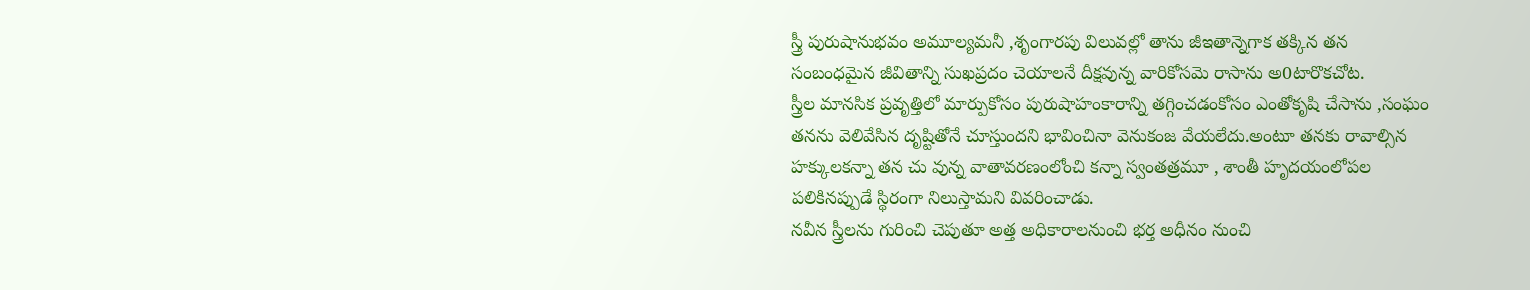స్త్రీ పురుషానుభవం అమూల్యమనీ ,శృంగారపు విలువల్లో తాను జీఇతాన్నెగాక తక్కిన తన సంబంధమైన జీవితాన్ని సుఖప్రదం చెయాలనే దీక్షవున్న వారికోసమె రాసాను అ0టారొకచోట.
స్త్రీల మానసిక ప్రవృత్తిలో మార్పుకోసం పురుషాహంకారాన్ని తగ్గించడంకోసం ఎంతోకృషి చేసాను ,సంఘం తనను వెలివేసిన దృష్టితోనే చూస్తుందని భావించినా వెనుకంజ వేయలేదు.అంటూ తనకు రావాల్సిన హక్కులకన్నా తన చు వున్న వాతావరణంలోంచి కన్నా స్వంతత్రమూ , శాంతీ హృదయంలోపల పలికినప్పుడే స్థిరంగా నిలుస్తామని వివరించాడు.
నవీన స్త్రీలను గురించి చెపుతూ అత్త అధికారాలనుంచి భర్త అధీనం నుంచి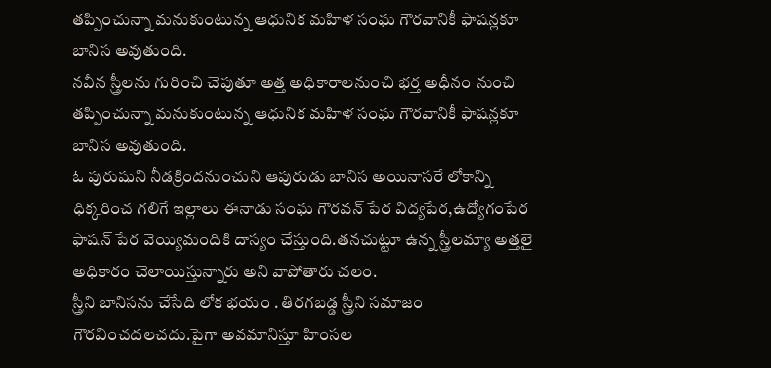తప్పించున్నా మనుకుంటున్న ఆధునిక మహిళ సంఘ గౌరవానికీ ఫాషన్లకూ బానిస అవుతుంది.
నవీన స్త్రీలను గురించి చెపుతూ అత్త అధికారాలనుంచి భర్త అధీనం నుంచి తప్పించున్నా మనుకుంటున్న ఆధునిక మహిళ సంఘ గౌరవానికీ ఫాషన్లకూ బానిస అవుతుంది.
ఓ పురుషుని నీడక్రిందనుంచుని ఆపురుడు బానిస అయినాసరే లోకాన్ని ధిక్కరించ గలిగే ఇల్లాలు ఈనాడు సంఘ గౌరవన్ పేర విద్యపేర,ఉద్యోగంపేర ఫాషన్ పేర వెయ్యిమందికి దాస్యం చేస్తుంది.తనచుట్టూ ఉన్న స్త్రీలమ్యా అత్తలై అధికారం చెలాయిస్తున్నారు అని వాపోతారు చలం.
స్త్రీని బానిసను చేసేది లోక భయం . తిరగబడ్డ స్త్రీని సమాజం గౌరవించదలచదు.పైగా అవమానిస్తూ హింసల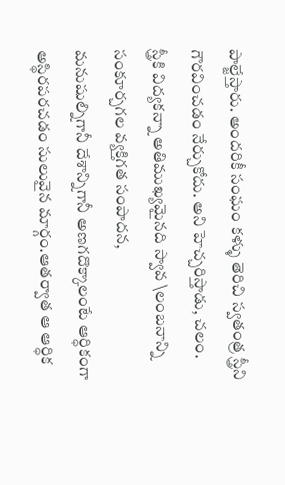పాల్జేస్తారు. అందరికీ సంఘం కళ్ళు తెరిచి స్వతంత్ర స్త్రీని గౌరవించడం నేర్చుకోదు. అని హెచ్చరిస్తాడు, చలం.
స్త్రీకి విద్యకన్నా అతిముఖ్యమైనది స్వావ \లంబనాన్ని సంకూర్చగల వ్యక్తిగత సంపాదన,
మనుషుల్నిగానీ దేశాన్నిగానీ అణగదొక్కాలంటే ఆర్ధికంగా అస్థిరపరచడం సులువైన మార్గం.ఆతర్వాత ఆ ఆర్ధిక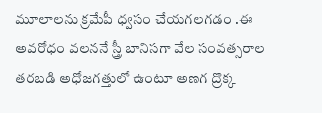మూలాలను క్రమేపీ ధ్వసం చేయగలగడం .ఈ అవరోధం వలననే స్త్రీ బానిసగా వేల సంవత్సరాల తరబడి అధోజగత్తులో ఉంటూ అణగ ద్రొక్క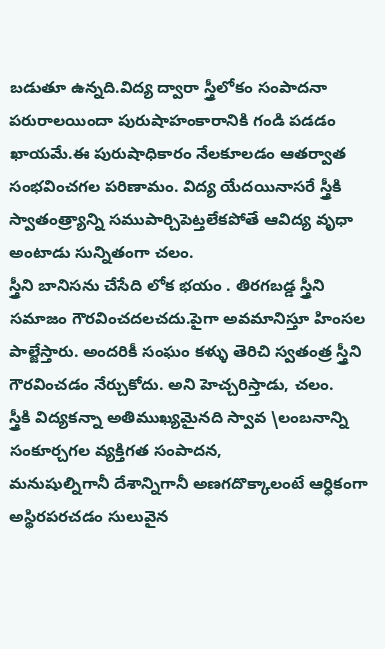బడుతూ ఉన్నది.విద్య ద్వారా స్త్రీలోకం సంపాదనా పరురాలయిందా పురుషాహంకారానికి గండి పడడం ఖాయమే.ఈ పురుషాధికారం నేలకూలడం ఆతర్వాత సంభవించగల పరిణామం. విద్య యేదయినాసరే స్త్రీకి స్వాతంత్ర్యాన్ని సముపార్చిపెట్తలేకపోతే ఆవిద్య వృధా అంటాడు సున్నితంగా చలం.
స్త్రీని బానిసను చేసేది లోక భయం . తిరగబడ్డ స్త్రీని సమాజం గౌరవించదలచదు.పైగా అవమానిస్తూ హింసల పాల్జేస్తారు. అందరికీ సంఘం కళ్ళు తెరిచి స్వతంత్ర స్త్రీని గౌరవించడం నేర్చుకోదు. అని హెచ్చరిస్తాడు, చలం.
స్త్రీకి విద్యకన్నా అతిముఖ్యమైనది స్వావ \లంబనాన్ని సంకూర్చగల వ్యక్తిగత సంపాదన,
మనుషుల్నిగానీ దేశాన్నిగానీ అణగదొక్కాలంటే ఆర్ధికంగా అస్థిరపరచడం సులువైన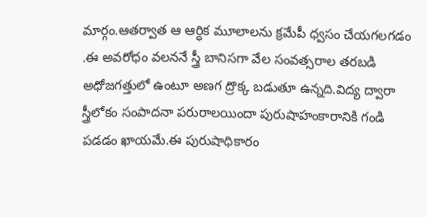మార్గం.ఆతర్వాత ఆ ఆర్ధిక మూలాలను క్రమేపీ ధ్వసం చేయగలగడం .ఈ అవరోధం వలననే స్త్రీ బానిసగా వేల సంవత్సరాల తరబడి అధోజగత్తులో ఉంటూ అణగ ద్రొక్క బడుతూ ఉన్నది.విద్య ద్వారా స్త్రీలోకం సంపాదనా పరురాలయిందా పురుషాహంకారానికి గండి పడడం ఖాయమే.ఈ పురుషాధికారం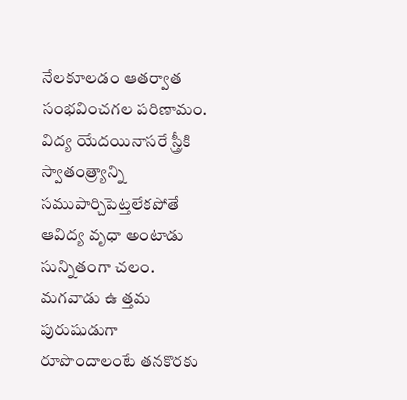నేలకూలడం ఆతర్వాత సంభవించగల పరిణామం. విద్య యేదయినాసరే స్త్రీకి స్వాతంత్ర్యాన్ని సముపార్చిపెట్తలేకపోతే ఆవిద్య వృధా అంటాడు సున్నితంగా చలం.
మగవాడు ఉ త్తమ పురుషుడుగా రూపొందాలంటే తనకొరకు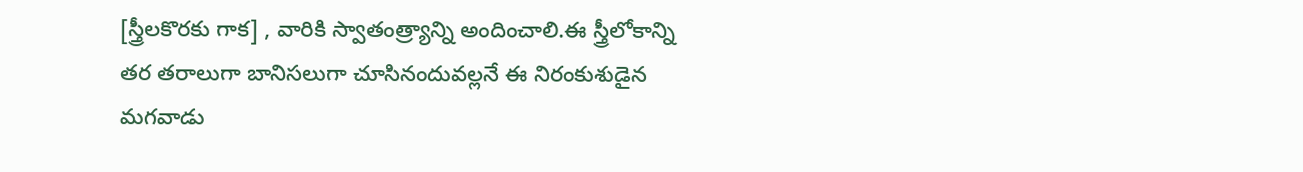[స్త్రీలకొరకు గాక] , వారికి స్వాతంత్ర్యాన్ని అందించాలి.ఈ స్త్రీలోకాన్ని తర తరాలుగా బానిసలుగా చూసినందువల్లనే ఈ నిరంకుశుడైన మగవాడు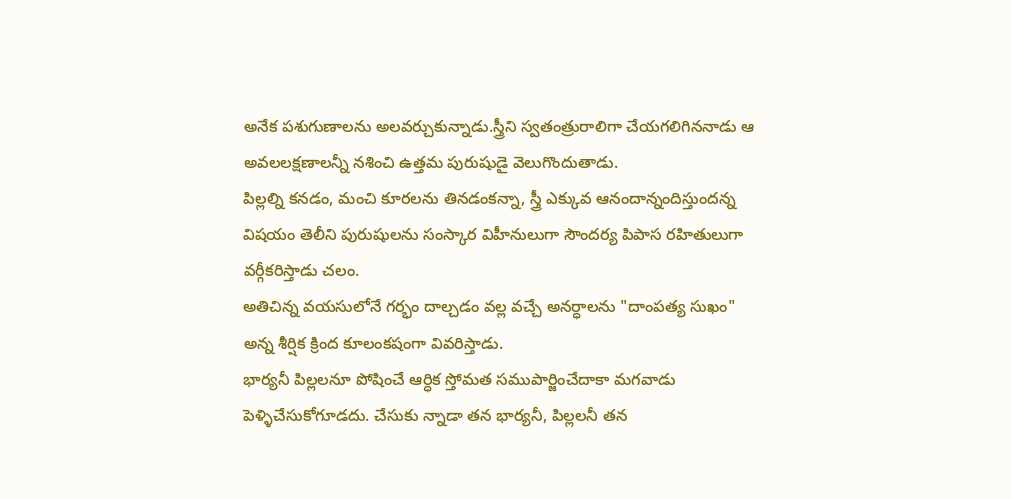అనేక పశుగుణాలను అలవర్చుకున్నాడు.స్త్రీని స్వతంత్రురాలిగా చేయగలిగిననాడు ఆ అవలలక్షణాలన్నీ నశించి ఉత్తమ పురుషుడై వెలుగొందుతాడు.
పిల్లల్ని కనడం, మంచి కూరలను తినడంకన్నా, స్త్రీ ఎక్కువ ఆనందాన్నందిస్తుందన్న విషయం తెలీని పురుషులను సంస్కార విహీనులుగా సౌందర్య పిపాస రహితులుగా వర్గీకరిస్తాడు చలం.
అతిచిన్న వయసులోనే గర్భం దాల్చడం వల్ల వచ్చే అనర్ధాలను "దాంపత్య సుఖం" అన్న శీర్షిక క్రింద కూలంకషంగా వివరిస్తాడు.
భార్యనీ పిల్లలనూ పోషించే ఆర్ధిక స్తోమత సముపార్జించేదాకా మగవాడు పెళ్ళిచేసుకోగూడదు. చేసుకు న్నాడా తన భార్యనీ, పిల్లలనీ తన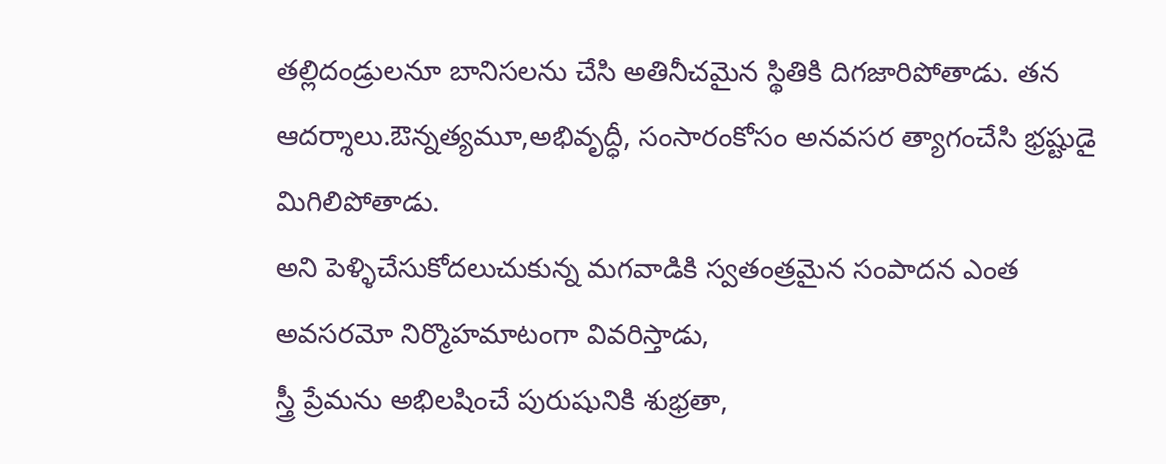తల్లిదండ్రులనూ బానిసలను చేసి అతినీచమైన స్థితికి దిగజారిపోతాడు. తన ఆదర్శాలు.ఔన్నత్యమూ,అభివృద్ధీ, సంసారంకోసం అనవసర త్యాగంచేసి భ్రష్టుడై మిగిలిపోతాడు.
అని పెళ్ళిచేసుకోదలుచుకున్న మగవాడికి స్వతంత్రమైన సంపాదన ఎంత అవసరమో నిర్మొహమాటంగా వివరిస్తాడు,
స్త్రీ ప్రేమను అభిలషించే పురుషునికి శుభ్రతా,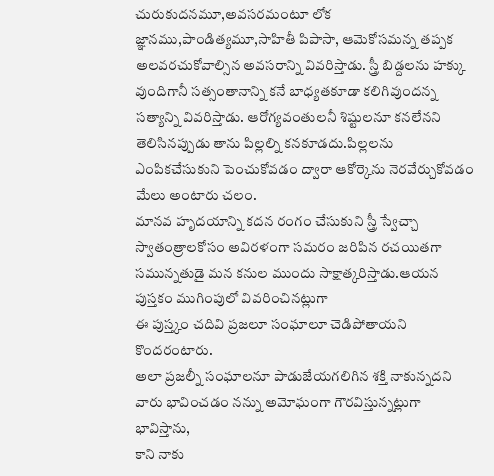చురుకుదనమూ,అవసరమంటూ లోక జ్ఞానము,పాండిత్యమూ,సాహితీ పిపాసా, ఆమెకోసమన్న తప్పక అలవరచుకోవాల్సిన అవసరాన్ని వివరిస్తాడు. స్త్రీ బిడ్దలను హక్కు వుందిగానీ సత్సంతానాన్ని కనే బాధ్యతకూడా కలిగివుందన్న సత్యాన్ని వివరిస్తాడు. ఆరోగ్యవంతులనీ శిష్టులనూ కనలేనని తెలిసినప్పుడు తాను పిల్లల్ని కనకూడదు.పిల్లలను ఎంపికచేసుకుని పెంచుకోవడం ద్వారా ఆకోర్కెను నెరవేర్చుకోవడం మేలు అంటారు చలం.
మానవ హృదయాన్ని కదన రంగం చేసుకుని స్త్రీ స్వేచ్చా స్వాతంత్రాలకోసం అవిరళంగా సమరం జరిపిన రచయితగా సమున్నతుడై మన కనుల ముందు సాక్షాత్కరిస్తాడు.ఆయన పుస్తకం ముగింపులో వివరించినట్లుగా
ఈ పుస్త్కం చదివి ప్రజలూ సంఘాలూ చెడిపోతాయని కొందరంటారు.
అలా ప్రజల్నీ సంఘాలనూ పాడుజేయగలిగిన శక్తి నాకున్నదని వారు భావించడం నన్ను అమోఘంగా గౌరవిస్తున్నట్లుగా భావిస్తాను,
కాని నాకు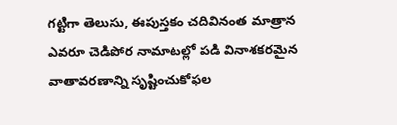గట్టిగా తెలుసు, ఈపుస్తకం చదివినంత మాత్రాన ఎవరూ చెడిపోర నామాటల్లో పడి వినాశకరమైన వాతావరణాన్ని సృష్టించుకోఫల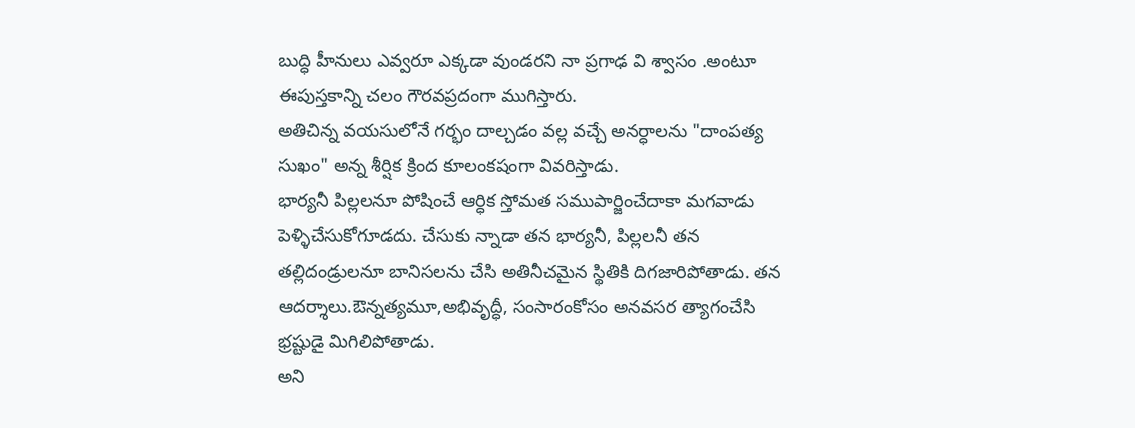బుద్ధి హీనులు ఎవ్వరూ ఎక్కడా వుండరని నా ప్రగాఢ వి శ్వాసం .అంటూ ఈపుస్తకాన్ని చలం గౌరవప్రదంగా ముగిస్తారు.
అతిచిన్న వయసులోనే గర్భం దాల్చడం వల్ల వచ్చే అనర్ధాలను "దాంపత్య సుఖం" అన్న శీర్షిక క్రింద కూలంకషంగా వివరిస్తాడు.
భార్యనీ పిల్లలనూ పోషించే ఆర్ధిక స్తోమత సముపార్జించేదాకా మగవాడు పెళ్ళిచేసుకోగూడదు. చేసుకు న్నాడా తన భార్యనీ, పిల్లలనీ తన తల్లిదండ్రులనూ బానిసలను చేసి అతినీచమైన స్థితికి దిగజారిపోతాడు. తన ఆదర్శాలు.ఔన్నత్యమూ,అభివృద్ధీ, సంసారంకోసం అనవసర త్యాగంచేసి భ్రష్టుడై మిగిలిపోతాడు.
అని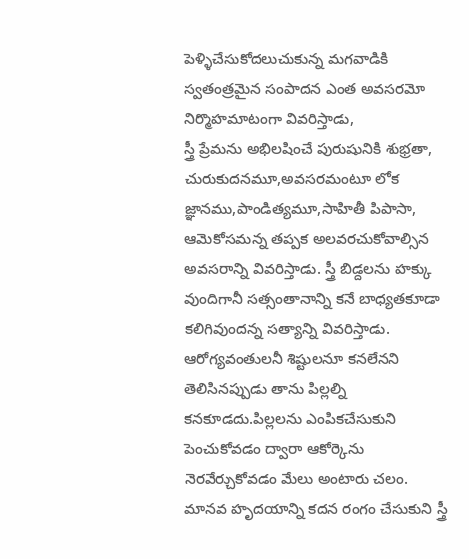పెళ్ళిచేసుకోదలుచుకున్న మగవాడికి స్వతంత్రమైన సంపాదన ఎంత అవసరమో నిర్మొహమాటంగా వివరిస్తాడు,
స్త్రీ ప్రేమను అభిలషించే పురుషునికి శుభ్రతా, చురుకుదనమూ,అవసరమంటూ లోక జ్ఞానము,పాండిత్యమూ,సాహితీ పిపాసా, ఆమెకోసమన్న తప్పక అలవరచుకోవాల్సిన అవసరాన్ని వివరిస్తాడు. స్త్రీ బిడ్దలను హక్కు వుందిగానీ సత్సంతానాన్ని కనే బాధ్యతకూడా కలిగివుందన్న సత్యాన్ని వివరిస్తాడు. ఆరోగ్యవంతులనీ శిష్టులనూ కనలేనని తెలిసినప్పుడు తాను పిల్లల్ని కనకూడదు.పిల్లలను ఎంపికచేసుకుని పెంచుకోవడం ద్వారా ఆకోర్కెను నెరవేర్చుకోవడం మేలు అంటారు చలం.
మానవ హృదయాన్ని కదన రంగం చేసుకుని స్త్రీ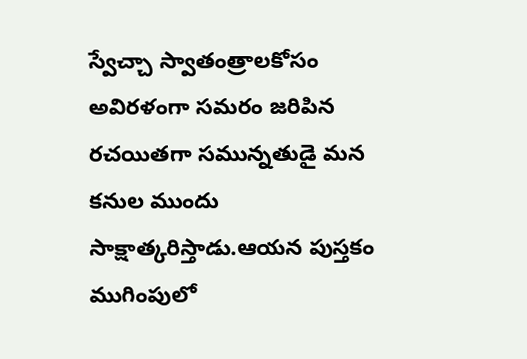స్వేచ్చా స్వాతంత్రాలకోసం అవిరళంగా సమరం జరిపిన రచయితగా సమున్నతుడై మన కనుల ముందు సాక్షాత్కరిస్తాడు.ఆయన పుస్తకం ముగింపులో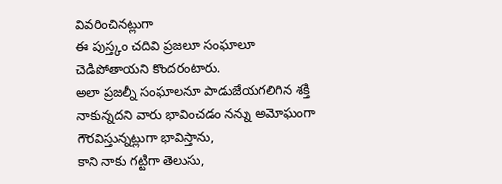వివరించినట్లుగా
ఈ పుస్త్కం చదివి ప్రజలూ సంఘాలూ చెడిపోతాయని కొందరంటారు.
అలా ప్రజల్నీ సంఘాలనూ పాడుజేయగలిగిన శక్తి నాకున్నదని వారు భావించడం నన్ను అమోఘంగా గౌరవిస్తున్నట్లుగా భావిస్తాను,
కాని నాకు గట్టిగా తెలుసు,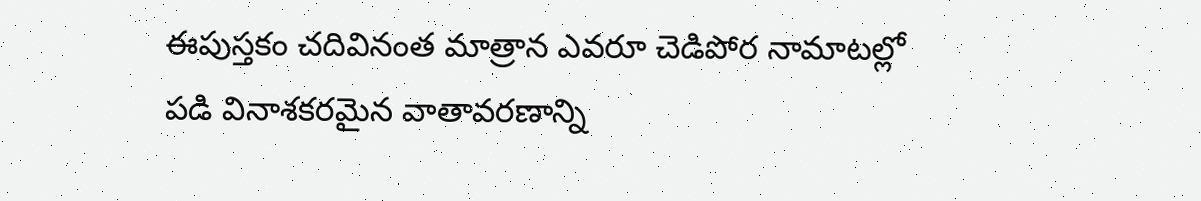ఈపుస్తకం చదివినంత మాత్రాన ఎవరూ చెడిపోర నామాటల్లో పడి వినాశకరమైన వాతావరణాన్ని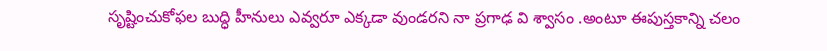సృష్టించుకోఫల బుద్ధి హీనులు ఎవ్వరూ ఎక్కడా వుండరని నా ప్రగాఢ వి శ్వాసం .అంటూ ఈపుస్తకాన్ని చలం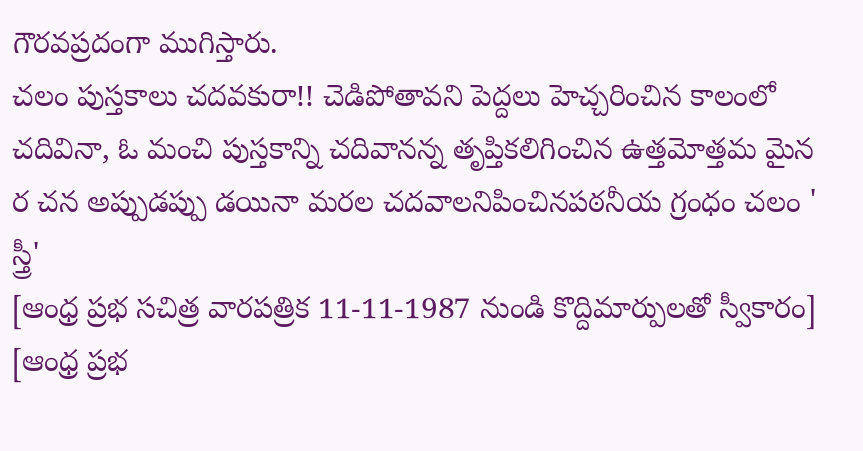గౌరవప్రదంగా ముగిస్తారు.
చలం పుస్తకాలు చదవకురా!! చెడిపోతావని పెద్దలు హెచ్చరించిన కాలంలో చదివినా, ఓ మంచి పుస్తకాన్ని చదివానన్న తృప్తికలిగించిన ఉత్తమోత్తమ మైన ర చన అప్పుడప్పు డయినా మరల చదవాలనిపించినపఠనీయ గ్రంధం చలం ' స్త్రీ'
[ఆంధ్ర ప్రభ సచిత్ర వారపత్రిక 11-11-1987 నుండి కొద్దిమార్పులతో స్వీకారం]
[ఆంధ్ర ప్రభ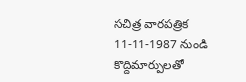సచిత్ర వారపత్రిక 11-11-1987 నుండి కొద్దిమార్పులతో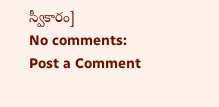స్వీకారం]
No comments:
Post a Comment